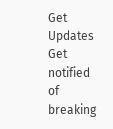Get Updates
Get notified of breaking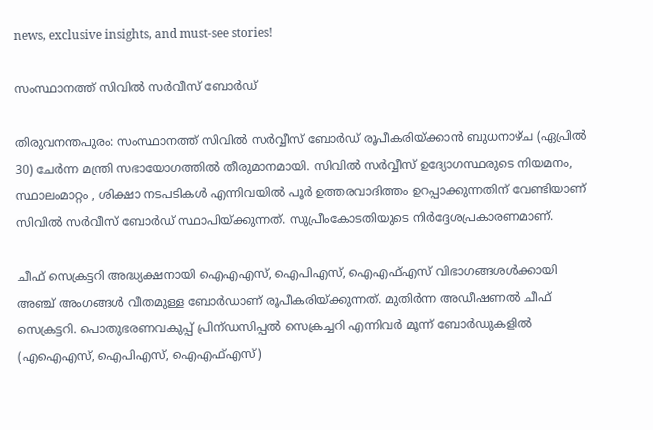news, exclusive insights, and must-see stories!

സംസ്ഥാനത്ത് സിവില്‍ സര്‍വീസ് ബോര്‍ഡ്

തിരുവനന്തപുരം: സംസ്ഥാനത്ത് സിവില്‍ സര്‍വ്വീസ് ബോര്‍ഡ് രൂപീകരിയ്ക്കാന്‍ ബുധനാഴ്ച (ഏപ്രില്‍ 30) ചേര്‍ന്ന മന്ത്രി സഭായോഗത്തില്‍ തീരുമാനമായി. സിവില്‍ സര്‍വ്വീസ് ഉദ്യോഗസ്ഥരുടെ നിയമനം, സ്ഥാലംമാറ്റം , ശിക്ഷാ നടപടികള്‍ എന്നിവയില്‍ പൂര്‍ ഉത്തരവാദിത്തം ഉറപ്പാക്കുന്നതിന് വേണ്ടിയാണ് സിവില്‍ സര്‍വീസ് ബോര്‍ഡ് സ്ഥാപിയ്ക്കുന്നത്. സുപ്രീംകോടതിയുടെ നിര്‍ദ്ദേശപ്രകാരണമാണ്.

ചീഫ് സെക്രട്ടറി അദ്ധ്യക്ഷനായി ഐഎഎസ്, ഐപിഎസ്, ഐഎഫ്എസ് വിഭാഗങ്ങശള്‍ക്കായി അഞ്ച് അംഗങ്ങള്‍ വീതമുള്ള ബോര്‍ഡാണ് രൂപീകരിയ്ക്കുന്നത്. മുതിര്‍ന്ന അഡീഷണല്‍ ചീഫ് സെക്രട്ടറി. പൊതുഭരണവകുപ്പ് പ്രിന്ഡസിപ്പല്‍ സെക്രച്ചറി എന്നിവര്‍ മൂന്ന് ബോര്‍ഡുകളില്‍ (എഐഎസ്, ഐപിഎസ്, ഐഎഫ്എസ്)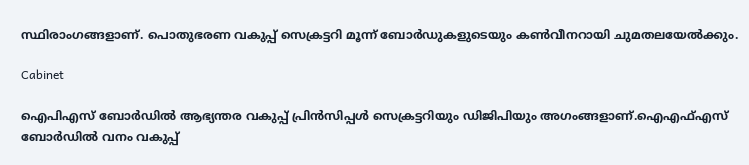സ്ഥിരാംഗങ്ങളാണ്. പൊതുഭരണ വകുപ്പ് സെക്രട്ടറി മൂന്ന് ബോര്‍ഡുകളുടെയും കണ്‍വീനറായി ചുമതലയേല്‍ക്കും.

Cabinet

ഐപിഎസ് ബോര്‍ഡില്‍ ആഭ്യന്തര വകുപ്പ് പ്രിന്‍സിപ്പള്‍ സെക്രട്ടറിയും ഡിജിപിയും അഗംങ്ങളാണ്.ഐഎഫ്എസ് ബോര്‍ഡില്‍ വനം വകുപ്പ്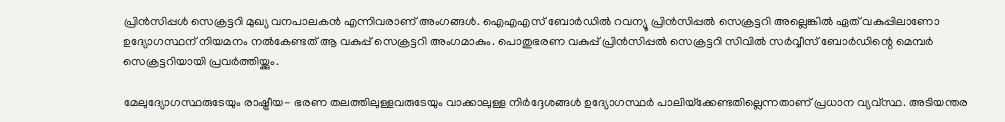പ്രിന്‍സിപ്പള്‍ സെക്രട്ടറി മുഖ്യ വനപാലകന്‍ എന്നിവരാണ് അംഗങ്ങള്‍. ഐഎഎസ് ബോര്‍ഡില്‍ റവന്യൂ പ്രിന്‍സിപ്പല്‍ സെക്രട്ടറി അല്ലെങ്കില്‍ ഏത് വകുപ്പിലാണോ ഉദ്യോഗസ്ഥന് നിയമനം നല്‍കേണ്ടത് ആ വകുപ്പ് സെക്രട്ടറി അംഗമാകും. പൊതുഭരണ വകുപ്പ് പ്രിന്‍സിപ്പല്‍ സെക്രട്ടറി സിവില്‍ സര്‍വ്വീസ് ബോര്‍ഡിന്റെ മെമ്പര്‍ സെക്രട്ടറിയായി പ്രവര്‍ത്തിയ്ക്കും.

മേലുദ്യോഗസ്ഥരുടേയും രാഷ്ട്രീയ- ഭരണ തലത്തിലുള്ളവരുടേയും വാക്കാലുള്ള നിര്‍ദ്ദേശങ്ങള്‍ ഉദ്യോഗസ്ഥര്‍ പാലിയ്‌ക്കേണ്ടതില്ലെന്നതാണ് പ്രധാന വ്യവ്സ്ഥ. അടിയന്തര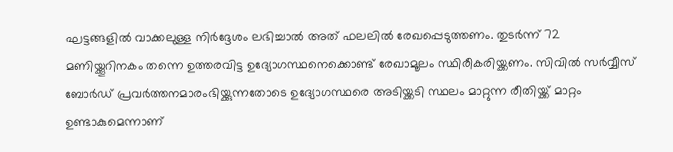ഘട്ടങ്ങളില്‍ വാക്കലുള്ള നിര്‍ദ്ദേശം ലഭിച്ചാല്‍ അത് ഫലലില്‍ രേഖപ്പെടുത്തണം. തുടര്‍ന്ന് 72 മണിയ്ക്കൂറിനകം തന്നെ ഉത്തരവിട്ട ഉദ്യോഗസ്ഥനെക്കൊണ്ട് രേഖാമൂലം സ്ഥിരീകരിയ്ക്കണം. സിവില്‍ സര്‍വ്വീസ് ബോര്‍ഡ് പ്രവര്‍ത്തനമാരംഭിയ്ക്കുന്നതോടെ ഉദ്യോഗസ്ഥരെ അടിയ്ക്കടി സ്ഥലം മാറ്റുന്ന രീതിയ്ക്ക് മാറ്റം ഉണ്ടാകുമെന്നാണ്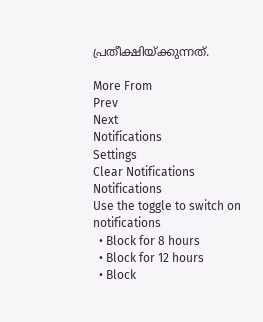പ്രതീക്ഷിയ്ക്കുന്നത്.

More From
Prev
Next
Notifications
Settings
Clear Notifications
Notifications
Use the toggle to switch on notifications
  • Block for 8 hours
  • Block for 12 hours
  • Block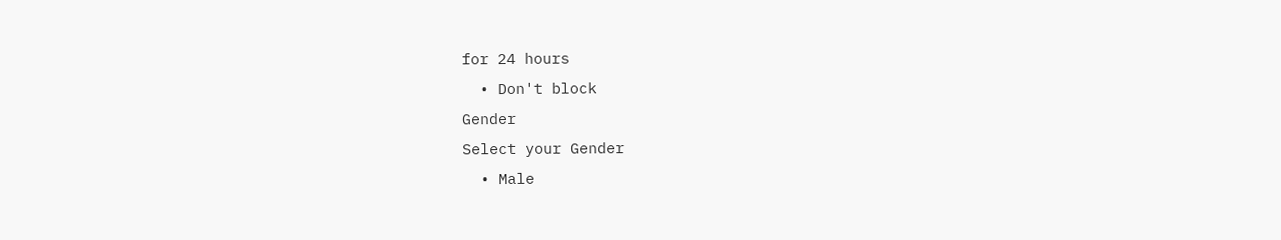for 24 hours
  • Don't block
Gender
Select your Gender
  • Male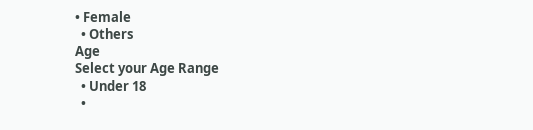• Female
  • Others
Age
Select your Age Range
  • Under 18
  •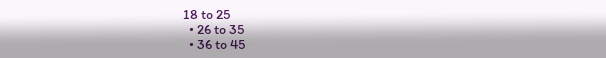18 to 25
  • 26 to 35
  • 36 to 45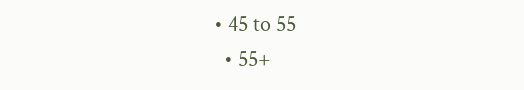• 45 to 55
  • 55+